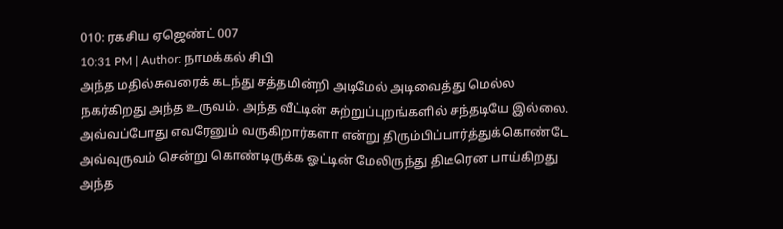010: ரகசிய ஏஜெண்ட் 007
10:31 PM | Author: நாமக்கல் சிபி
அந்த மதில்சுவரைக் கடந்து சத்தமின்றி அடிமேல் அடிவைத்து மெல்ல நகர்கிறது அந்த உருவம். அந்த வீட்டின் சுற்றுப்புறங்களில் சந்தடியே இல்லை. அவ்வப்போது எவரேனும் வருகிறார்களா என்று திரும்பிப்பார்த்துக்கொண்டே அவ்வுருவம் சென்று கொண்டிருக்க ஓட்டின் மேலிருந்து திடீரென பாய்கிறது அந்த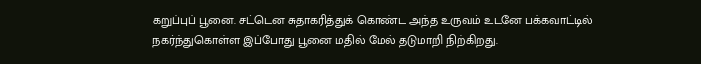கறுப்புப் பூனை. சட்டென சுதாகரித்துக் கொண்ட அந்த உருவம் உடனே பக்கவாட்டில் நகர்ந்துகொள்ள இப்போது பூனை மதில் மேல் தடுமாறி நிற்கிறது.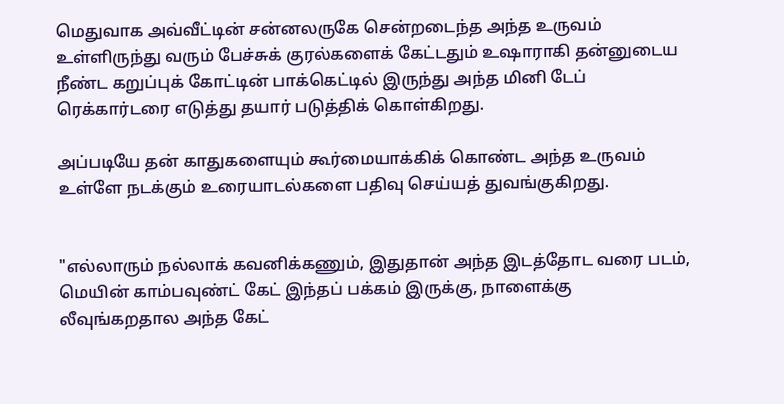மெதுவாக அவ்வீட்டின் சன்னலருகே சென்றடைந்த அந்த உருவம் உள்ளிருந்து வரும் பேச்சுக் குரல்களைக் கேட்டதும் உஷாராகி தன்னுடைய நீண்ட கறுப்புக் கோட்டின் பாக்கெட்டில் இருந்து அந்த மினி டேப் ரெக்கார்டரை எடுத்து தயார் படுத்திக் கொள்கிறது.

அப்படியே தன் காதுகளையும் கூர்மையாக்கிக் கொண்ட அந்த உருவம் உள்ளே நடக்கும் உரையாடல்களை பதிவு செய்யத் துவங்குகிறது.


"எல்லாரும் நல்லாக் கவனிக்கணும், இதுதான் அந்த இடத்தோட வரை படம், மெயின் காம்பவுண்ட் கேட் இந்தப் பக்கம் இருக்கு, நாளைக்கு லீவுங்கறதால அந்த கேட்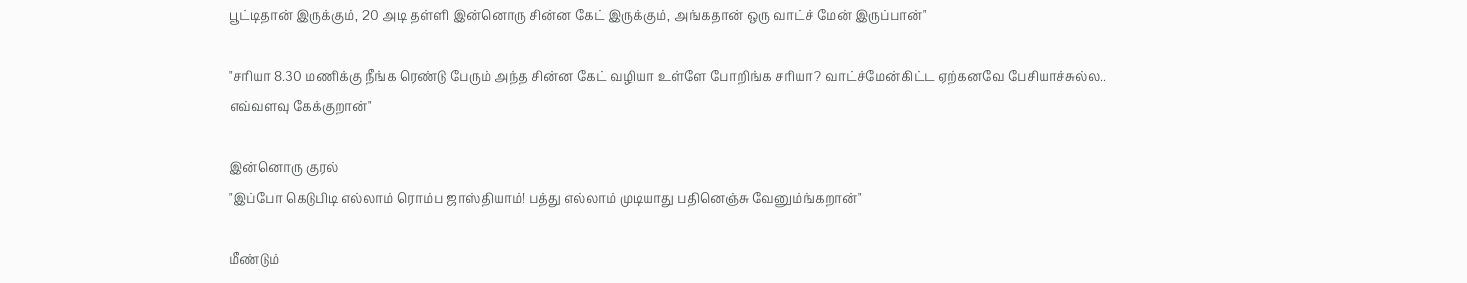பூட்டிதான் இருக்கும், 20 அடி தள்ளி இன்னொரு சின்ன கேட் இருக்கும், அங்கதான் ஒரு வாட்ச் மேன் இருப்பான்"

"சரியா 8.30 மணிக்கு நீங்க ரெண்டு பேரும் அந்த சின்ன கேட் வழியா உள்ளே போறிங்க சரியா? வாட்ச்மேன்கிட்ட ஏற்கனவே பேசியாச்சுல்ல.. எவ்வளவு கேக்குறான்"

இன்னொரு குரல்
"இப்போ கெடுபிடி எல்லாம் ரொம்ப ஜாஸ்தியாம்! பத்து எல்லாம் முடியாது பதினெஞ்சு வேனும்ங்கறான்"

மீண்டும்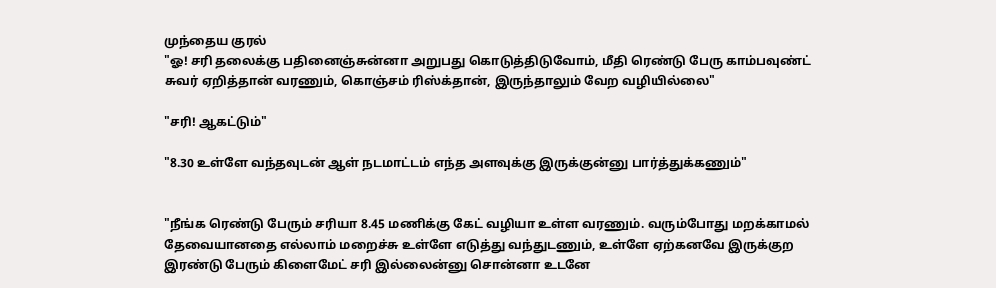முந்தைய குரல்
"ஓ! சரி தலைக்கு பதினைஞ்சுன்னா அறுபது கொடுத்திடுவோம், மீதி ரெண்டு பேரு காம்பவுண்ட் சுவர் ஏறித்தான் வரணும், கொஞ்சம் ரிஸ்க்தான், இருந்தாலும் வேற வழியில்லை"

"சரி! ஆகட்டும்"

"8.30 உள்ளே வந்தவுடன் ஆள் நடமாட்டம் எந்த அளவுக்கு இருக்குன்னு பார்த்துக்கணும்"


"நீங்க ரெண்டு பேரும் சரியா 8.45 மணிக்கு கேட் வழியா உள்ள வரணும். வரும்போது மறக்காமல் தேவையானதை எல்லாம் மறைச்சு உள்ளே எடுத்து வந்துடணும், உள்ளே ஏற்கனவே இருக்குற இரண்டு பேரும் கிளைமேட் சரி இல்லைன்னு சொன்னா உடனே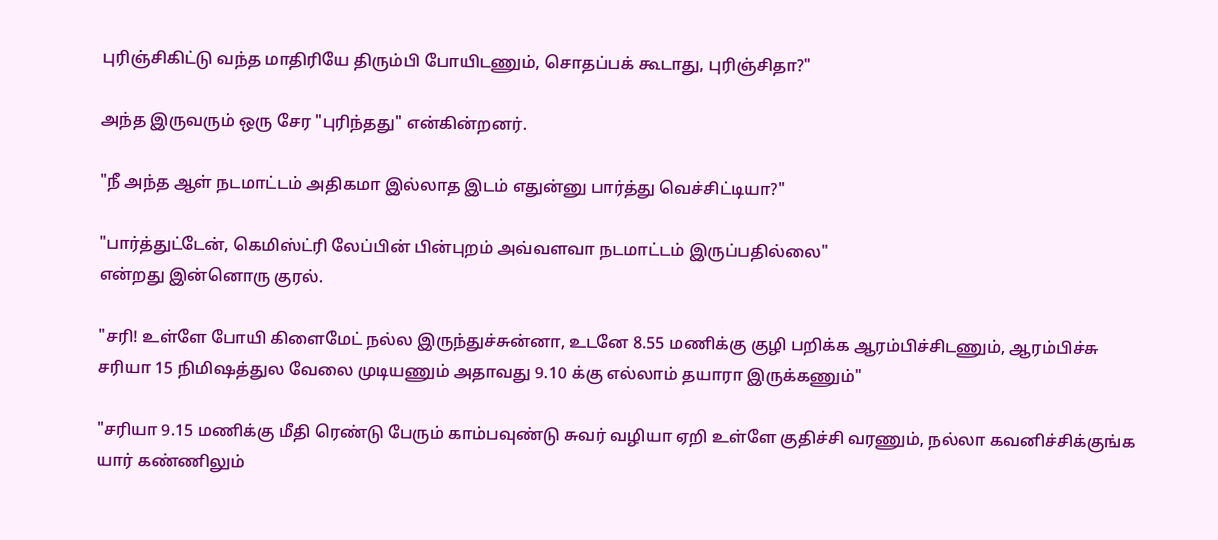புரிஞ்சிகிட்டு வந்த மாதிரியே திரும்பி போயிடணும், சொதப்பக் கூடாது, புரிஞ்சிதா?"

அந்த இருவரும் ஒரு சேர "புரிந்தது" என்கின்றனர்.

"நீ அந்த ஆள் நடமாட்டம் அதிகமா இல்லாத இடம் எதுன்னு பார்த்து வெச்சிட்டியா?"

"பார்த்துட்டேன், கெமிஸ்ட்ரி லேப்பின் பின்புறம் அவ்வளவா நடமாட்டம் இருப்பதில்லை"
என்றது இன்னொரு குரல்.

"சரி! உள்ளே போயி கிளைமேட் நல்ல இருந்துச்சுன்னா, உடனே 8.55 மணிக்கு குழி பறிக்க ஆரம்பிச்சிடணும், ஆரம்பிச்சு சரியா 15 நிமிஷத்துல வேலை முடியணும் அதாவது 9.10 க்கு எல்லாம் தயாரா இருக்கணும்"

"சரியா 9.15 மணிக்கு மீதி ரெண்டு பேரும் காம்பவுண்டு சுவர் வழியா ஏறி உள்ளே குதிச்சி வரணும், நல்லா கவனிச்சிக்குங்க யார் கண்ணிலும்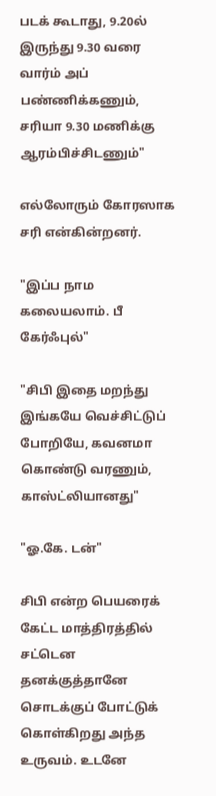படக் கூடாது, 9.20ல் இருந்து 9.30 வரை வார்ம் அப் பண்ணிக்கணும், சரியா 9.30 மணிக்கு ஆரம்பிச்சிடணும்"

எல்லோரும் கோரஸாக சரி என்கின்றனர்.

"இப்ப நாம கலையலாம். பீ கேர்ஃபுல்"

"சிபி இதை மறந்து இங்கயே வெச்சிட்டுப் போறியே, கவனமா கொண்டு வரணும், காஸ்ட்லியானது"

"ஓ.கே. டன்"

சிபி என்ற பெயரைக் கேட்ட மாத்திரத்தில் சட்டென தனக்குத்தானே சொடக்குப் போட்டுக் கொள்கிறது அந்த உருவம். உடனே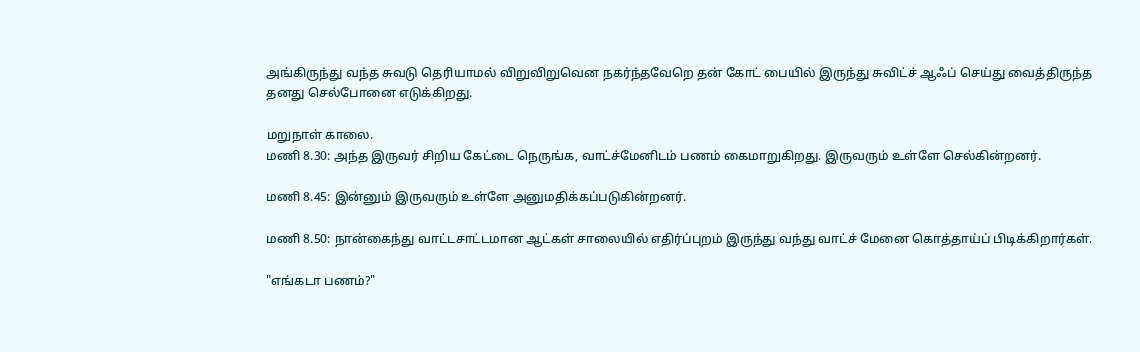அங்கிருந்து வந்த சுவடு தெரியாமல் விறுவிறுவென நகர்ந்தவேறெ தன் கோட் பையில் இருந்து சுவிட்ச் ஆஃப் செய்து வைத்திருந்த தனது செல்போனை எடுக்கிறது.

மறுநாள் காலை.
மணி 8.30: அந்த இருவர் சிறிய கேட்டை நெருங்க, வாட்ச்மேனிடம் பணம் கைமாறுகிறது. இருவரும் உள்ளே செல்கின்றனர்.

மணி 8.45: இன்னும் இருவரும் உள்ளே அனுமதிக்கப்படுகின்றனர்.

மணி 8.50: நான்கைந்து வாட்டசாட்டமான ஆட்கள் சாலையில் எதிர்ப்புறம் இருந்து வந்து வாட்ச் மேனை கொத்தாய்ப் பிடிக்கிறார்கள்.

"எங்கடா பணம்?"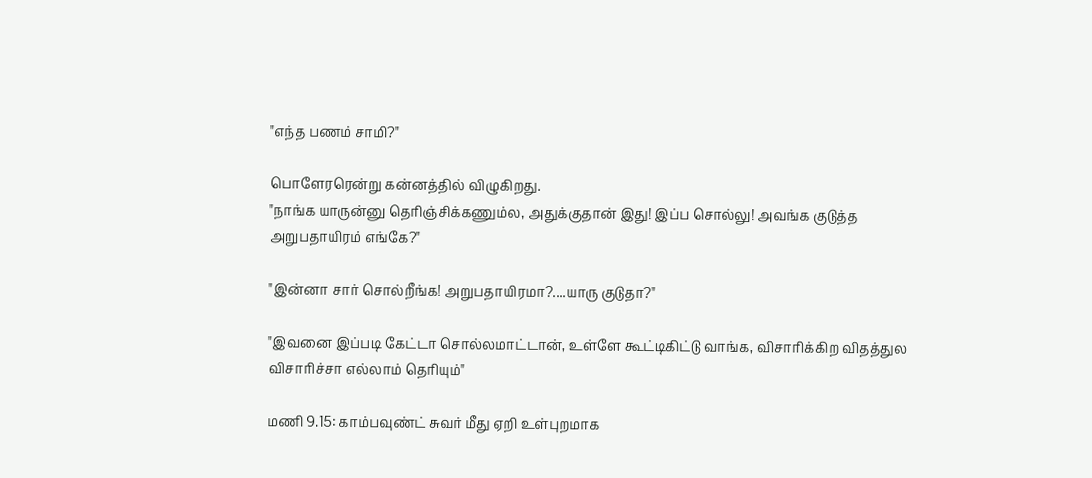"எந்த பணம் சாமி?"

பொளேரரென்று கன்னத்தில் விழுகிறது.
"நாங்க யாருன்னு தெரிஞ்சிக்கணும்ல, அதுக்குதான் இது! இப்ப சொல்லு! அவங்க குடுத்த அறுபதாயிரம் எங்கே?"

"இன்னா சார் சொல்றீங்க! அறுபதாயிரமா?....யாரு குடுதா?"

"இவனை இப்படி கேட்டா சொல்லமாட்டான், உள்ளே கூட்டிகிட்டு வாங்க, விசாரிக்கிற விதத்துல விசாரிச்சா எல்லாம் தெரியும்"

மணி 9.15: காம்பவுண்ட் சுவர் மீது ஏறி உள்புறமாக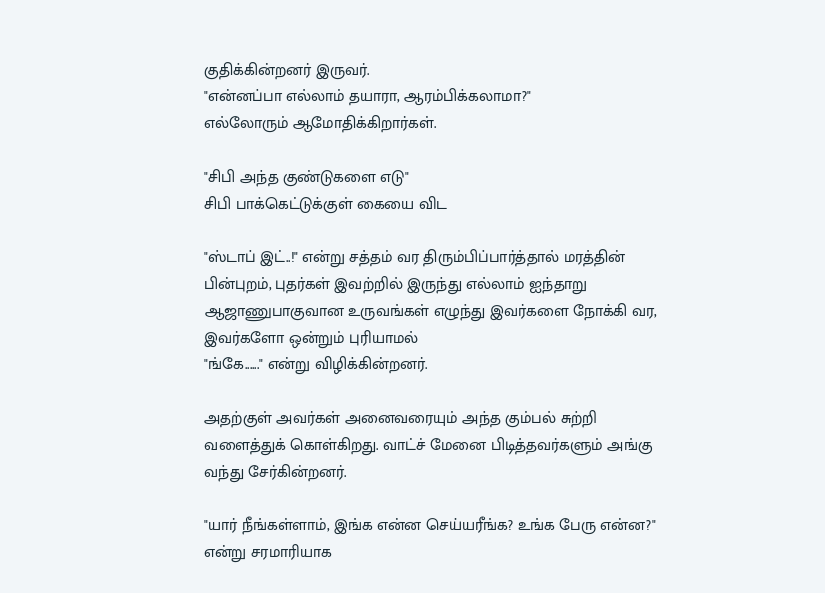குதிக்கின்றனர் இருவர்.
"என்னப்பா எல்லாம் தயாரா, ஆரம்பிக்கலாமா?"
எல்லோரும் ஆமோதிக்கிறார்கள்.

"சிபி அந்த குண்டுகளை எடு"
சிபி பாக்கெட்டுக்குள் கையை விட

"ஸ்டாப் இட்..!" என்று சத்தம் வர திரும்பிப்பார்த்தால் மரத்தின் பின்புறம், புதர்கள் இவற்றில் இருந்து எல்லாம் ஐந்தாறு ஆஜாணுபாகுவான உருவங்கள் எழுந்து இவர்களை நோக்கி வர, இவர்களோ ஒன்றும் புரியாமல்
"ங்கே......" என்று விழிக்கின்றனர்.

அதற்குள் அவர்கள் அனைவரையும் அந்த கும்பல் சுற்றி வளைத்துக் கொள்கிறது. வாட்ச் மேனை பிடித்தவர்களும் அங்கு வந்து சேர்கின்றனர்.

"யார் நீங்கள்ளாம், இங்க என்ன செய்யரீங்க? உங்க பேரு என்ன?" என்று சரமாரியாக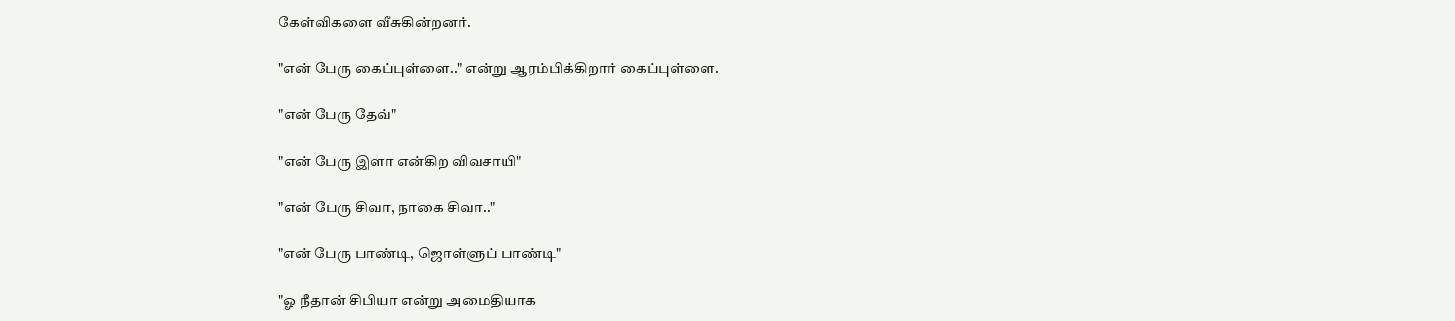கேள்விகளை வீசுகின்றனர்.

"என் பேரு கைப்புள்ளை.." என்று ஆரம்பிக்கிறார் கைப்புள்ளை.

"என் பேரு தேவ்"

"என் பேரு இளா என்கிற விவசாயி"

"என் பேரு சிவா, நாகை சிவா.."

"என் பேரு பாண்டி, ஜொள்ளுப் பாண்டி"

"ஓ நீதான் சிபியா என்று அமைதியாக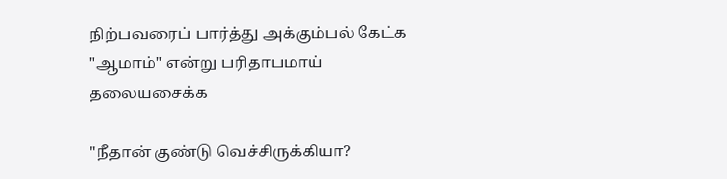நிற்பவரைப் பார்த்து அக்கும்பல் கேட்க
"ஆமாம்" என்று பரிதாபமாய் தலையசைக்க

"நீதான் குண்டு வெச்சிருக்கியா?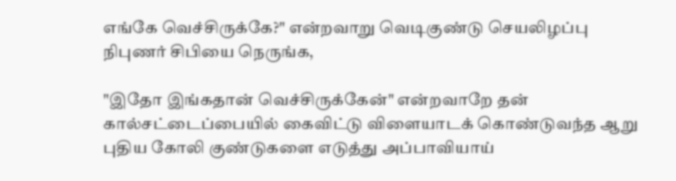எங்கே வெச்சிருக்கே?" என்றவாறு வெடிகுண்டு செயலிழப்பு நிபுணர் சிபியை நெருங்க,

"இதோ இங்கதான் வெச்சிருக்கேன்" என்றவாறே தன் கால்சட்டைப்பையில் கைவிட்டு விளையாடக் கொண்டுவந்த ஆறு புதிய கோலி குண்டுகளை எடுத்து அப்பாவியாய்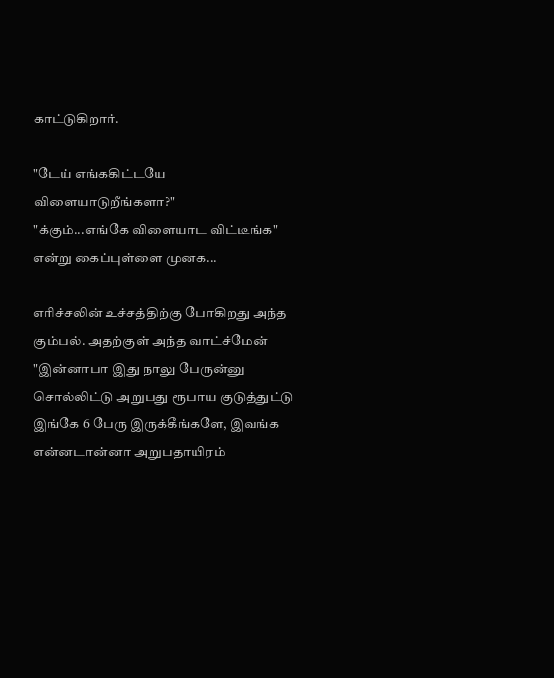காட்டுகிறார்.

"டேய் எங்ககிட்டயே விளையாடுறீங்களா?"
"க்கும்...எங்கே விளையாட விட்டீங்க" என்று கைப்புள்ளை முனக...

எரிச்சலின் உச்சத்திற்கு போகிறது அந்த கும்பல். அதற்குள் அந்த வாட்ச்மேன் "இன்னாபா இது நாலு பேருன்னு சொல்லிட்டு அறுபது ரூபாய குடுத்துட்டு இங்கே 6 பேரு இருக்கீங்களே, இவங்க என்னடான்னா அறுபதாயிரம்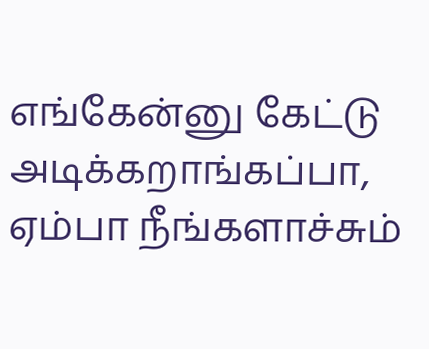எங்கேன்னு கேட்டு அடிக்கறாங்கப்பா, ஏம்பா நீங்களாச்சும்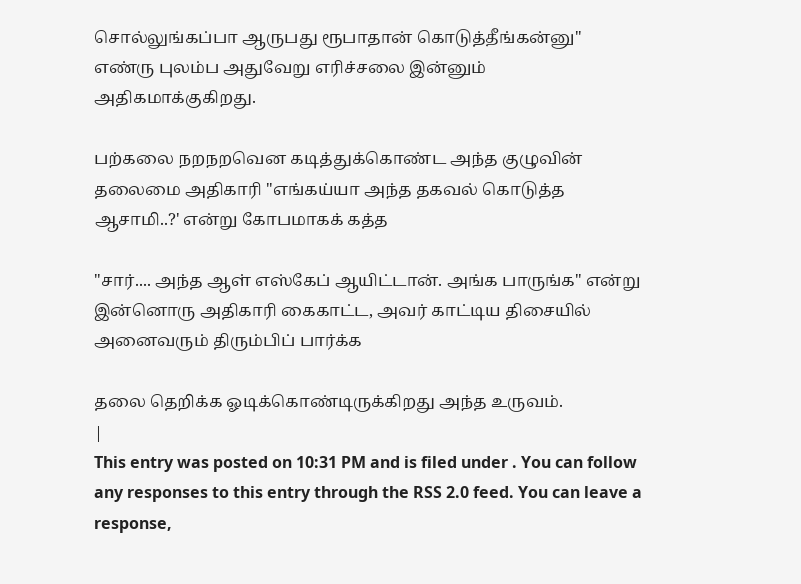சொல்லுங்கப்பா ஆருபது ரூபாதான் கொடுத்தீங்கன்னு"
எண்ரு புலம்ப அதுவேறு எரிச்சலை இன்னும் அதிகமாக்குகிறது.

பற்கலை நறநறவென கடித்துக்கொண்ட அந்த குழுவின் தலைமை அதிகாரி "எங்கய்யா அந்த தகவல் கொடுத்த ஆசாமி..?' என்று கோபமாகக் கத்த

"சார்.... அந்த ஆள் எஸ்கேப் ஆயிட்டான். அங்க பாருங்க" என்று இன்னொரு அதிகாரி கைகாட்ட, அவர் காட்டிய திசையில் அனைவரும் திரும்பிப் பார்க்க

தலை தெறிக்க ஓடிக்கொண்டிருக்கிறது அந்த உருவம்.
|
This entry was posted on 10:31 PM and is filed under . You can follow any responses to this entry through the RSS 2.0 feed. You can leave a response,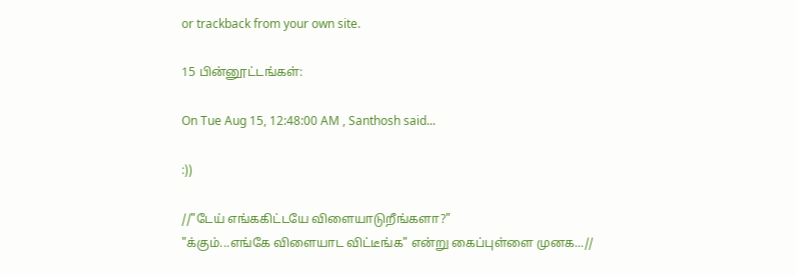or trackback from your own site.

15 பின்னூட்டங்கள்:

On Tue Aug 15, 12:48:00 AM , Santhosh said...

:))

//"டேய் எங்ககிட்டயே விளையாடுறீங்களா?"
"க்கும்...எங்கே விளையாட விட்டீங்க" என்று கைப்புள்ளை முனக...//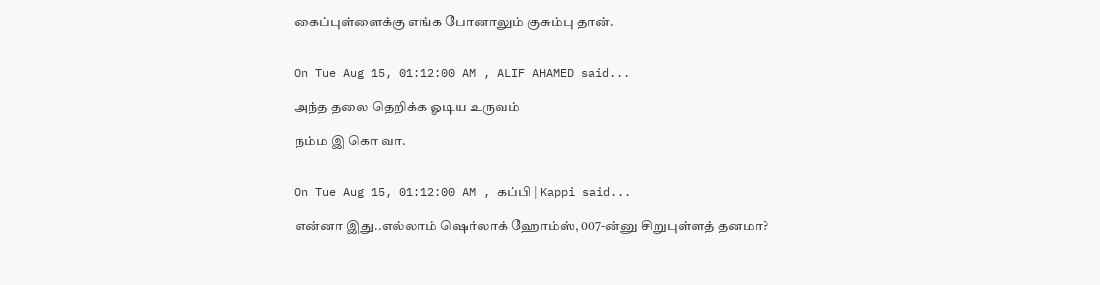கைப்புள்ளைக்கு எங்க போனாலும் குசும்பு தான்.


On Tue Aug 15, 01:12:00 AM , ALIF AHAMED said...

அந்த தலை தெறிக்க ஓடிய உருவம்

நம்ம இ கொ வா.


On Tue Aug 15, 01:12:00 AM , கப்பி | Kappi said...

என்னா இது..எல்லாம் ஷெர்லாக் ஹோம்ஸ், 007-ன்னு சிறுபுள்ளத் தனமா?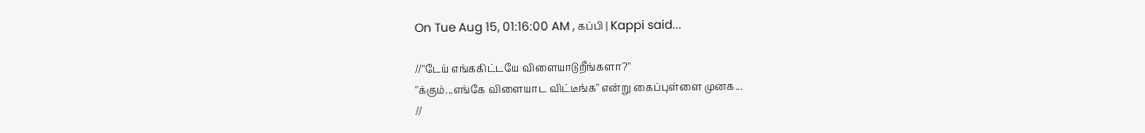On Tue Aug 15, 01:16:00 AM , கப்பி | Kappi said...

//"டேய் எங்ககிட்டயே விளையாடுறீங்களா?"
"க்கும்...எங்கே விளையாட விட்டீங்க" என்று கைப்புள்ளை முனக...
//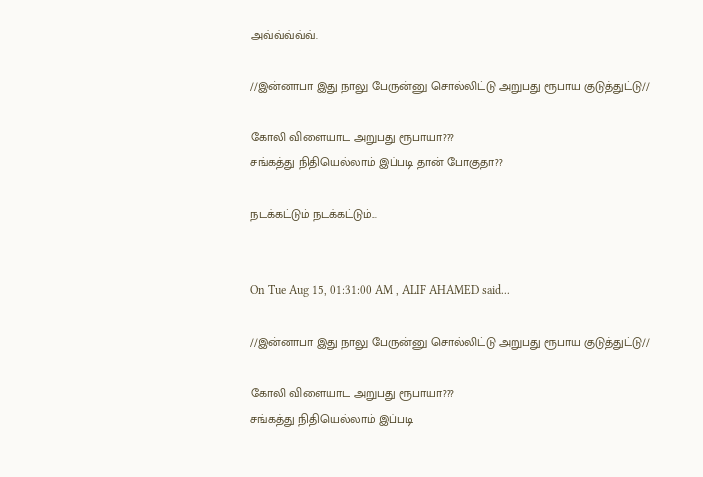அவ்வ்வ்வ்வ்.

//இன்னாபா இது நாலு பேருன்னு சொல்லிட்டு அறுபது ரூபாய குடுத்துட்டு//

கோலி விளையாட அறுபது ரூபாயா???
சங்கத்து நிதியெல்லாம் இப்படி தான் போகுதா??

நடக்கட்டும் நடக்கட்டும்...


On Tue Aug 15, 01:31:00 AM , ALIF AHAMED said...

//இன்னாபா இது நாலு பேருன்னு சொல்லிட்டு அறுபது ரூபாய குடுத்துட்டு//

கோலி விளையாட அறுபது ரூபாயா???
சங்கத்து நிதியெல்லாம் இப்படி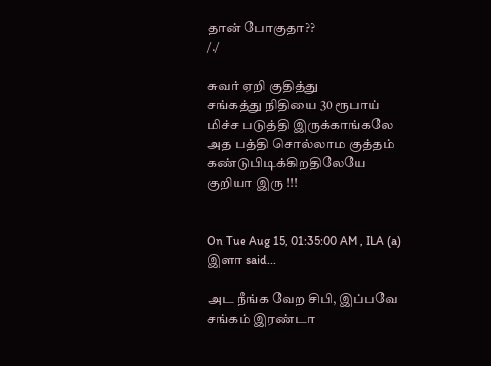தான் போகுதா??
/./

சுவர் ஏறி குதித்து
சங்கத்து நிதியை 30 ரூபாய் மிச்ச படுத்தி இருக்காங்கலே அத பத்தி சொல்லாம குத்தம் கண்டுபிடிக்கிறதிலேயே குறியா இரு !!!


On Tue Aug 15, 01:35:00 AM , ILA (a) இளா said...

அட நீங்க வேற சிபி, இப்பவே சங்கம் இரண்டா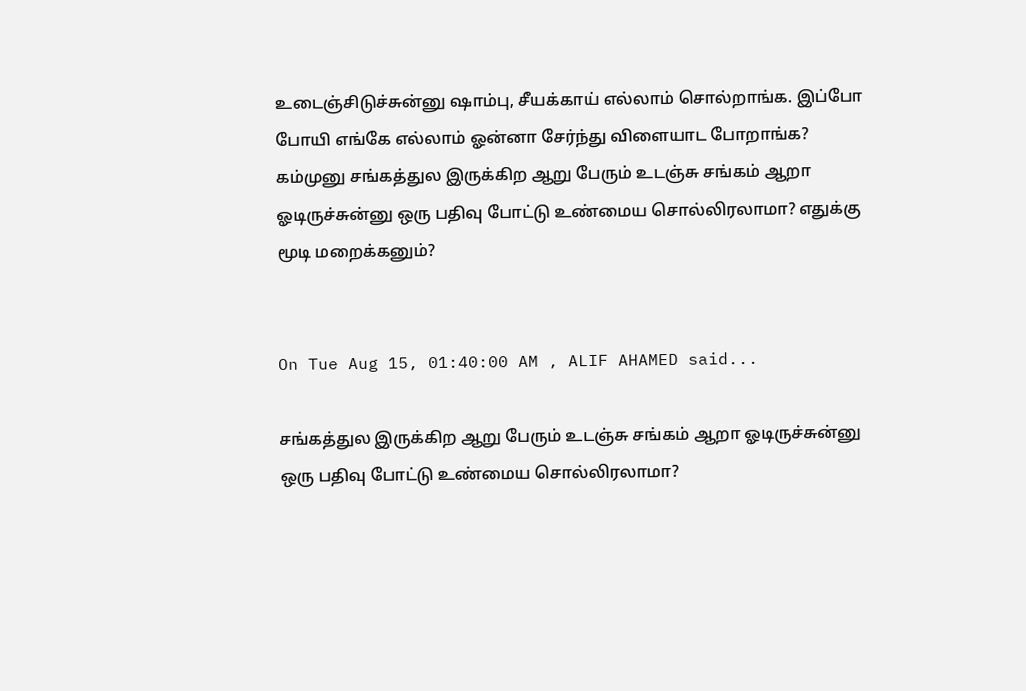உடைஞ்சிடுச்சுன்னு ஷாம்பு, சீயக்காய் எல்லாம் சொல்றாங்க. இப்போ போயி எங்கே எல்லாம் ஓன்னா சேர்ந்து விளையாட போறாங்க?
கம்முனு சங்கத்துல இருக்கிற ஆறு பேரும் உடஞ்சு சங்கம் ஆறா ஓடிருச்சுன்னு ஒரு பதிவு போட்டு உண்மைய சொல்லிரலாமா? எதுக்கு மூடி மறைக்கனும்?


On Tue Aug 15, 01:40:00 AM , ALIF AHAMED said...

சங்கத்துல இருக்கிற ஆறு பேரும் உடஞ்சு சங்கம் ஆறா ஓடிருச்சுன்னு ஒரு பதிவு போட்டு உண்மைய சொல்லிரலாமா?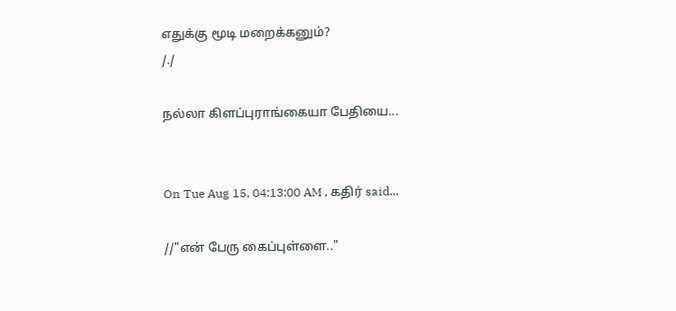எதுக்கு மூடி மறைக்கனும்?
/./

நல்லா கிளப்புராங்கையா பேதியை...


On Tue Aug 15, 04:13:00 AM , கதிர் said...

//"என் பேரு கைப்புள்ளை.."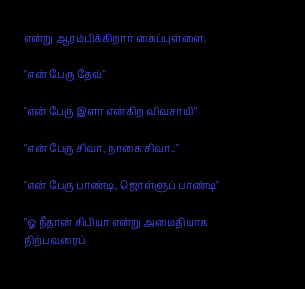என்று ஆரம்பிக்கிறார் கைப்புள்ளை.

"என் பேரு தேவ்"

"என் பேரு இளா என்கிற விவசாயி"

"என் பேரு சிவா, நாகை சிவா.."

"என் பேரு பாண்டி, ஜொள்ளுப் பாண்டி"

"ஓ நீதான் சிபியா என்று அமைதியாக நிற்பவரைப்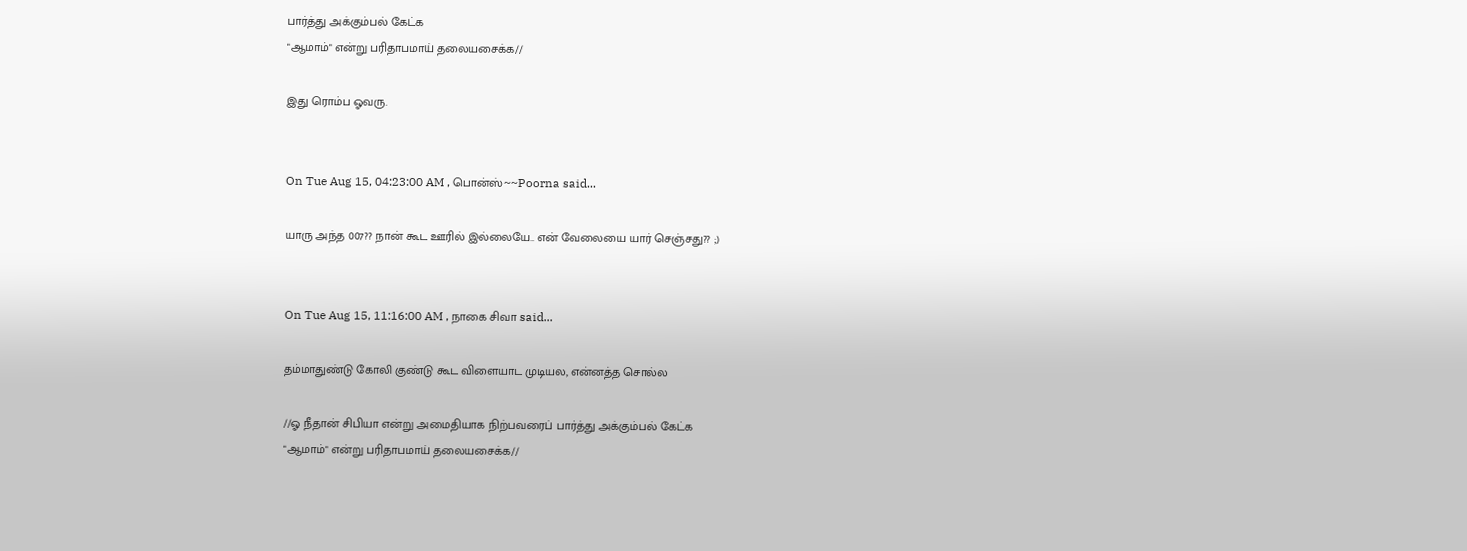பார்த்து அக்கும்பல் கேட்க
"ஆமாம்" என்று பரிதாபமாய் தலையசைக்க//

இது ரொம்ப ஓவரு.


On Tue Aug 15, 04:23:00 AM , பொன்ஸ்~~Poorna said...

யாரு அந்த 007?? நான் கூட ஊரில் இல்லையே.. என் வேலையை யார் செஞ்சது?? ;)


On Tue Aug 15, 11:16:00 AM , நாகை சிவா said...

தம்மாதுண்டு கோலி குண்டு கூட விளையாட முடியல, என்னத்த சொல்ல

//ஓ நீதான் சிபியா என்று அமைதியாக நிற்பவரைப் பார்த்து அக்கும்பல் கேட்க
"ஆமாம்" என்று பரிதாபமாய் தலையசைக்க//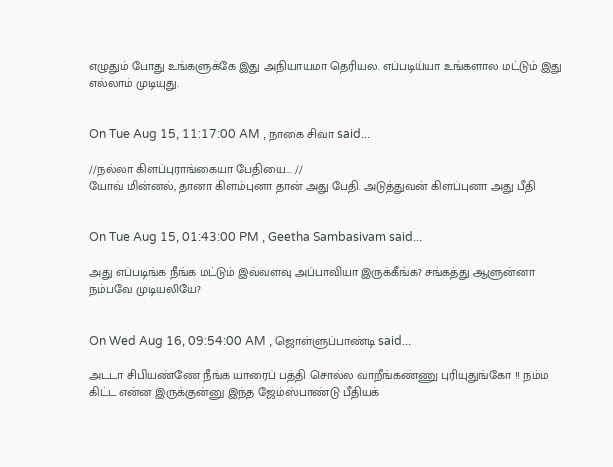எழுதும் போது உங்களுக்கே இது அநியாயமா தெரியல. எப்படிய்யா உங்களால மட்டும் இது எல்லாம் முடியுது.


On Tue Aug 15, 11:17:00 AM , நாகை சிவா said...

//நல்லா கிளப்புராங்கையா பேதியை... //
யோவ் மின்னல், தானா கிளம்புனா தான் அது பேதி. அடுத்துவன் கிளப்புனா அது பீதி


On Tue Aug 15, 01:43:00 PM , Geetha Sambasivam said...

அது எப்படிங்க நீங்க மட்டும் இவ்வளவு அப்பாவியா இருக்கீங்க? சங்கத்து ஆளுன்னா நம்பவே முடியலியே?


On Wed Aug 16, 09:54:00 AM , ஜொள்ளுப்பாண்டி said...

அடடா சிபியண்ணே நீங்க யாரைப் பத்தி சொல்ல வாறீங்கண்ணு புரியுதுங்கோ !! நம்ம கிட்ட என்ன இருக்குன்னு இந்த ஜேம்ஸ்பாண்டு பீதியக்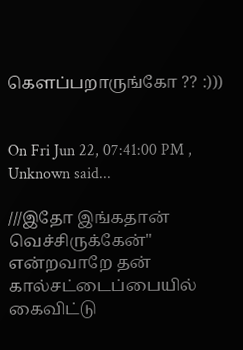கெளப்பறாருங்கோ ?? :)))


On Fri Jun 22, 07:41:00 PM , Unknown said...

///இதோ இங்கதான் வெச்சிருக்கேன்" என்றவாறே தன் கால்சட்டைப்பையில் கைவிட்டு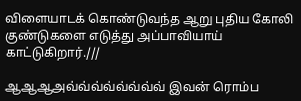விளையாடக் கொண்டுவந்த ஆறு புதிய கோலி குண்டுகளை எடுத்து அப்பாவியாய் காட்டுகிறார்.///

ஆஆஆஅவ்வ்வ்வ்வ்வ்வ்வ் இவன் ரொம்ப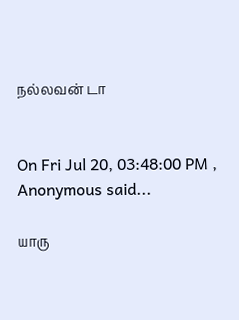நல்லவன் டா


On Fri Jul 20, 03:48:00 PM , Anonymous said...

யாரு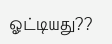ஓட்டியது??